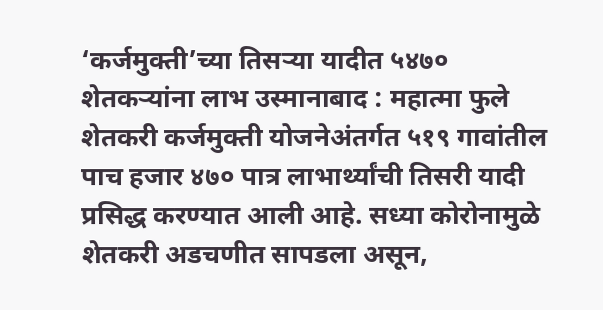‘कर्जमुक्ती’च्या तिसऱ्या यादीत ५४७० शेतकऱ्यांना लाभ उस्मानाबाद : महात्मा फुले शेतकरी कर्जमुक्ती योजनेअंतर्गत ५१९ गावांतील पाच हजार ४७० पात्र लाभार्थ्यांची तिसरी यादी प्रसिद्ध करण्यात आली आहे. सध्या कोरोनामुळे शेतकरी अडचणीत सापडला असून,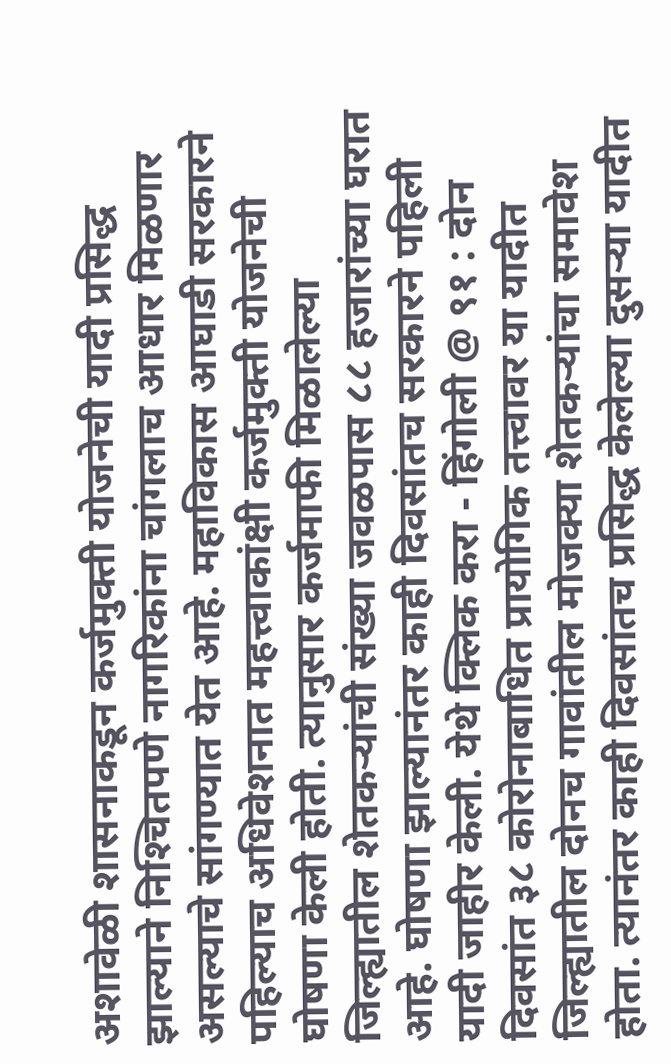अशावेळी शासनाकडून कर्जमुक्ती योजनेची यादी प्रसिद्ध झाल्याने निश्‍चितपणे नागरिकांना चांगलाच आधार मिळणार असल्याचे सांगण्यात येत आहे. महाविकास आघाडी सरकारने पहिल्याच अधिवेशनात महत्त्वाकांक्षी कर्जमुक्ती योजनेची घोषणा केली होती. त्यानुसार कर्जमाफी मिळालेल्या जिल्ह्यातील शेतकऱ्यांची संख्या जवळपास ८८ हजारांच्या घरात आहे. घोषणा झाल्यानंतर काही दिवसांतच सरकारने पहिली यादी जाहीर केली. येथे क्लिक करा - हिंगोली @ ९१ : दोन दिवसांत ३८ कोरोनाबाधित प्रायोगिक तत्त्वावर या यादीत जिल्ह्यातील दोनच गावांतील मोजक्या शेतकऱ्यांचा समावेश होता. त्यानंतर काही दिवसांतच प्रसिद्ध केलेल्या दुसऱ्या यादीत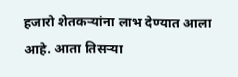हजारो शेतकऱ्यांना लाभ देण्यात आला आहे. आता तिसऱ्या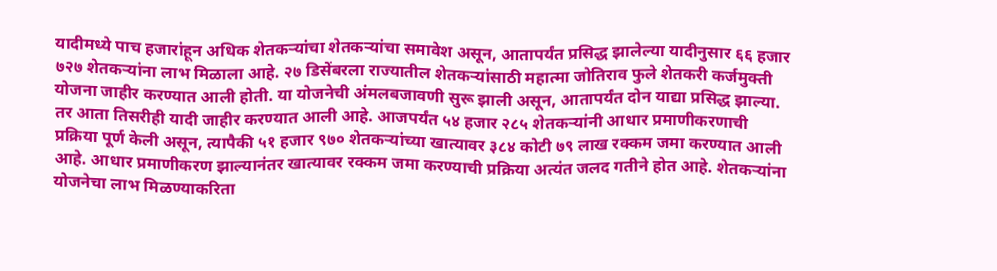यादीमध्ये पाच हजारांहून अधिक शेतकऱ्यांचा शेतकऱ्यांचा समावेश असून, आतापर्यंत प्रसिद्ध झालेल्या यादीनुसार ६६ हजार ७२७ शेतकऱ्यांना लाभ मिळाला आहे. २७ डिसेंबरला राज्यातील शेतकऱ्यांसाठी महात्मा जोतिराव फुले शेतकरी कर्जमुक्ती योजना जाहीर करण्यात आली होती. या योजनेची अंमलबजावणी सुरू झाली असून, आतापर्यंत दोन याद्या प्रसिद्ध झाल्या. तर आता तिसरीही यादी जाहीर करण्यात आली आहे. आजपर्यंत ५४ हजार २८५ शेतकऱ्यांनी आधार प्रमाणीकरणाची प्रक्रिया पूर्ण केली असून, त्यापैकी ५१ हजार ९७० शेतकऱ्यांच्या खात्यावर ३८४ कोटी ७९ लाख रक्कम जमा करण्यात आली आहे. आधार प्रमाणीकरण झाल्यानंतर खात्यावर रक्कम जमा करण्याची प्रक्रिया अत्यंत जलद गतीने होत आहे. शेतकऱ्यांना योजनेचा लाभ मिळण्याकरिता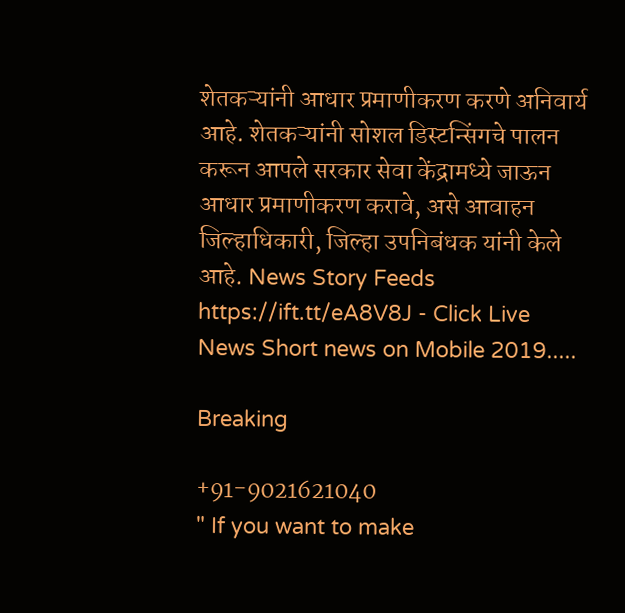शेतकऱ्यांनी आधार प्रमाणीकरण करणे अनिवार्य आहे. शेतकऱ्यांनी सोशल डिस्टन्सिंगचे पालन करून आपले सरकार सेवा केंद्रामध्ये जाऊन आधार प्रमाणीकरण करावे, असे आवाहन जिल्हाधिकारी, जिल्हा उपनिबंधक यांनी केले आहे. News Story Feeds https://ift.tt/eA8V8J - Click Live News Short news on Mobile 2019.....

Breaking

+91-9021621040
" If you want to make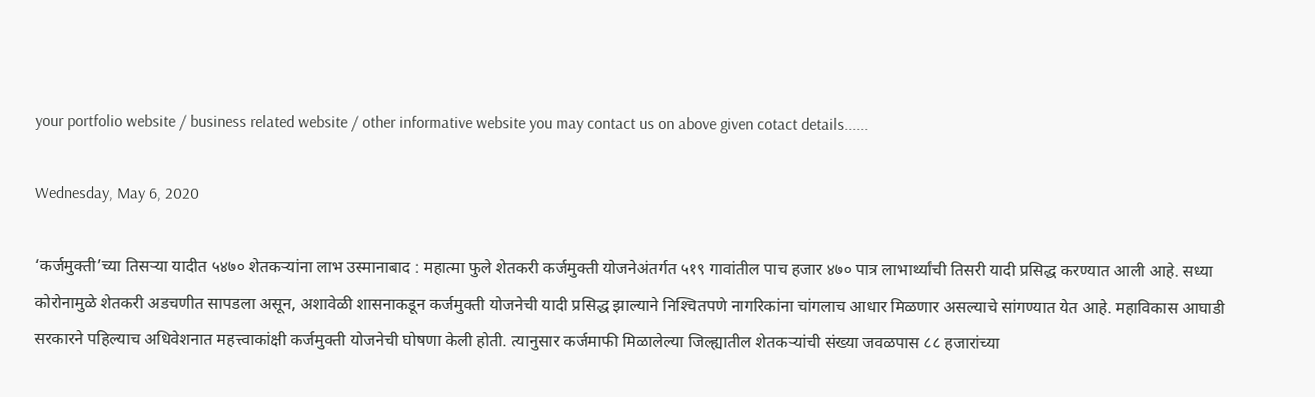your portfolio website / business related website / other informative website you may contact us on above given cotact details......

Wednesday, May 6, 2020

‘कर्जमुक्ती’च्या तिसऱ्या यादीत ५४७० शेतकऱ्यांना लाभ उस्मानाबाद : महात्मा फुले शेतकरी कर्जमुक्ती योजनेअंतर्गत ५१९ गावांतील पाच हजार ४७० पात्र लाभार्थ्यांची तिसरी यादी प्रसिद्ध करण्यात आली आहे. सध्या कोरोनामुळे शेतकरी अडचणीत सापडला असून, अशावेळी शासनाकडून कर्जमुक्ती योजनेची यादी प्रसिद्ध झाल्याने निश्‍चितपणे नागरिकांना चांगलाच आधार मिळणार असल्याचे सांगण्यात येत आहे. महाविकास आघाडी सरकारने पहिल्याच अधिवेशनात महत्त्वाकांक्षी कर्जमुक्ती योजनेची घोषणा केली होती. त्यानुसार कर्जमाफी मिळालेल्या जिल्ह्यातील शेतकऱ्यांची संख्या जवळपास ८८ हजारांच्या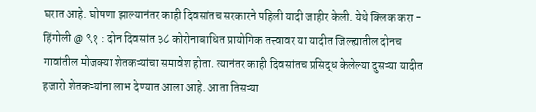घरात आहे. घोषणा झाल्यानंतर काही दिवसांतच सरकारने पहिली यादी जाहीर केली. येथे क्लिक करा - हिंगोली @ ९१ : दोन दिवसांत ३८ कोरोनाबाधित प्रायोगिक तत्त्वावर या यादीत जिल्ह्यातील दोनच गावांतील मोजक्या शेतकऱ्यांचा समावेश होता. त्यानंतर काही दिवसांतच प्रसिद्ध केलेल्या दुसऱ्या यादीत हजारो शेतकऱ्यांना लाभ देण्यात आला आहे. आता तिसऱ्या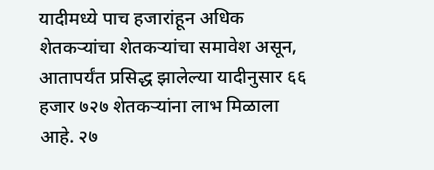यादीमध्ये पाच हजारांहून अधिक शेतकऱ्यांचा शेतकऱ्यांचा समावेश असून, आतापर्यंत प्रसिद्ध झालेल्या यादीनुसार ६६ हजार ७२७ शेतकऱ्यांना लाभ मिळाला आहे. २७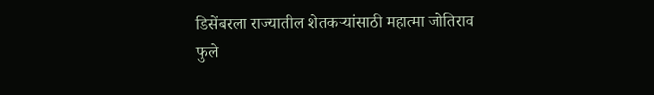डिसेंबरला राज्यातील शेतकऱ्यांसाठी महात्मा जोतिराव फुले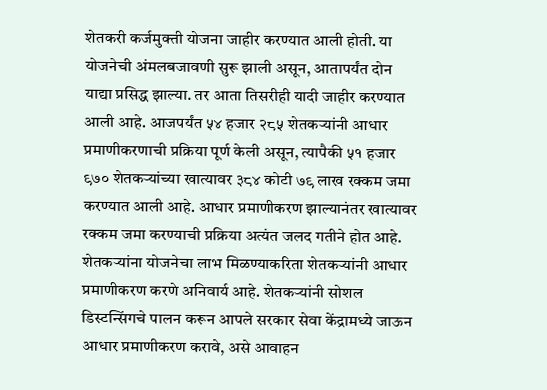शेतकरी कर्जमुक्ती योजना जाहीर करण्यात आली होती. या योजनेची अंमलबजावणी सुरू झाली असून, आतापर्यंत दोन याद्या प्रसिद्ध झाल्या. तर आता तिसरीही यादी जाहीर करण्यात आली आहे. आजपर्यंत ५४ हजार २८५ शेतकऱ्यांनी आधार प्रमाणीकरणाची प्रक्रिया पूर्ण केली असून, त्यापैकी ५१ हजार ९७० शेतकऱ्यांच्या खात्यावर ३८४ कोटी ७९ लाख रक्कम जमा करण्यात आली आहे. आधार प्रमाणीकरण झाल्यानंतर खात्यावर रक्कम जमा करण्याची प्रक्रिया अत्यंत जलद गतीने होत आहे. शेतकऱ्यांना योजनेचा लाभ मिळण्याकरिता शेतकऱ्यांनी आधार प्रमाणीकरण करणे अनिवार्य आहे. शेतकऱ्यांनी सोशल डिस्टन्सिंगचे पालन करून आपले सरकार सेवा केंद्रामध्ये जाऊन आधार प्रमाणीकरण करावे, असे आवाहन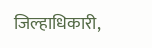जिल्हाधिकारी,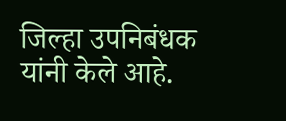जिल्हा उपनिबंधक यांनी केले आहे.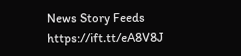News Story Feeds https://ift.tt/eA8V8J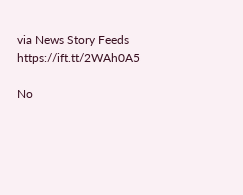via News Story Feeds https://ift.tt/2WAh0A5

No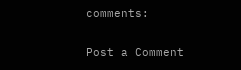comments:

Post a Comment